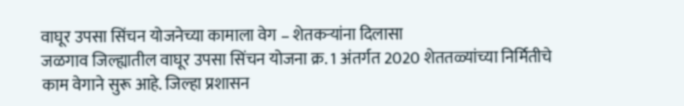वाघूर उपसा सिंचन योजनेच्या कामाला वेग – शेतकऱ्यांना दिलासा
जळगाव जिल्ह्यातील वाघूर उपसा सिंचन योजना क्र. 1 अंतर्गत 2020 शेततळ्यांच्या निर्मितीचे काम वेगाने सुरू आहे. जिल्हा प्रशासन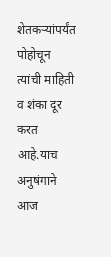शेतकऱ्यांपर्यंत पोहोचून त्यांची माहिती व शंका दूर करत आहे.याच अनुषंगाने आज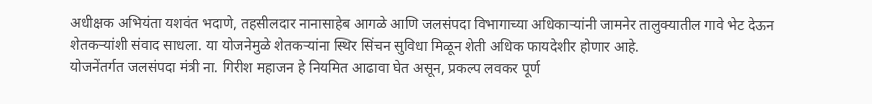अधीक्षक अभियंता यशवंत भदाणे, तहसीलदार नानासाहेब आगळे आणि जलसंपदा विभागाच्या अधिकाऱ्यांनी जामनेर तालुक्यातील गावे भेट देऊन शेतकऱ्यांशी संवाद साधला. या योजनेमुळे शेतकऱ्यांना स्थिर सिंचन सुविधा मिळून शेती अधिक फायदेशीर होणार आहे.
योजनेंतर्गत जलसंपदा मंत्री ना. गिरीश महाजन हे नियमित आढावा घेत असून, प्रकल्प लवकर पूर्ण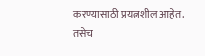करण्यासाठी प्रयत्नशील आहेत. तसेच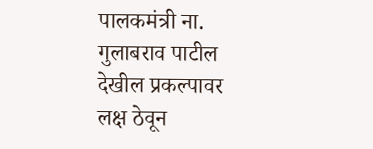पालकमंत्री ना. गुलाबराव पाटील देखील प्रकल्पावर लक्ष ठेवून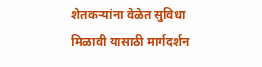शेतकऱ्यांना वेळेत सुविधा मिळावी यासाठी मार्गदर्शन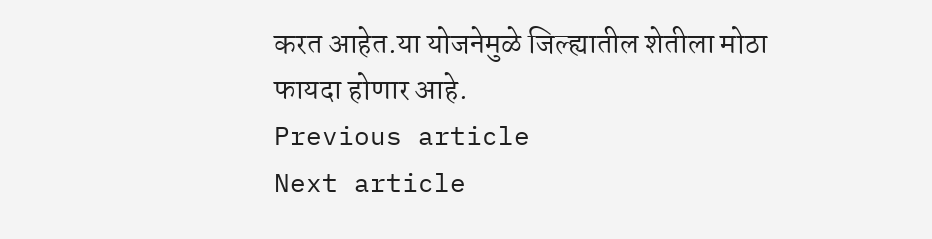करत आहेत.या योजनेमुळे जिल्ह्यातील शेतीला मोठा फायदा होणार आहे.
Previous article
Next article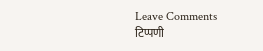Leave Comments
टिप्पणी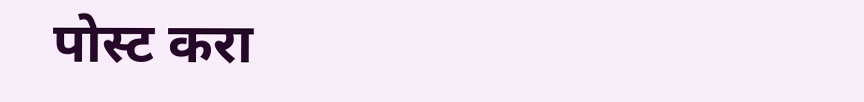पोस्ट करा